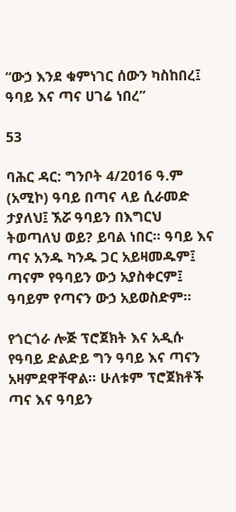“ውኃ እንደ ቁምነገር ሰውን ካስከበረ፤ ዓባይ እና ጣና ሀገሬ ነበረ”

53

ባሕር ዳር: ግንቦት 4/2016 ዓ.ም (አሚኮ) ዓባይ በጣና ላይ ሲራመድ ታያለህ፤ ኧሯ ዓባይን በእግርህ ትወጣለህ ወይ? ይባል ነበር። ዓባይ እና ጣና አንዱ ካንዱ ጋር አይዛመዱም፤ ጣናም የዓባይን ውኃ አያስቀርም፤ ዓባይም የጣናን ውኃ አይወስድም።

የጎርጎራ ሎጅ ፕሮጀክት እና አዲሱ የዓባይ ድልድይ ግን ዓባይ እና ጣናን አዛምደዋቸዋል። ሁለቱም ፕሮጀክቶች ጣና እና ዓባይን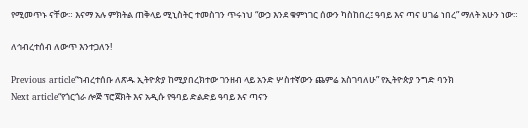የሚመጥኑ ናቸው። እናማ አሉ ምክትል ጠቅላይ ሚኒስትር ተመስገን ጥሩነህ “ውኃ እንደ ቁምነገር ሰውን ካስከበረ፤ ዓባይ እና ጣና ሀገሬ ነበረ” ማለት አሁን ነው።

ለኅብረተሰብ ለውጥ እንተጋለን!

Previous article“ኀብረተሰቡ ለጽዱ ኢትዮጵያ ከሚያበረክተው ገንዘብ ላይ አንድ ሦስተኛውን ጨምሬ አስገባለሁ” የኢትዮጵያ ንግድ ባንክ
Next article“የጎርጎራ ሎጅ ፕሮጀክት እና አዲሱ የዓባይ ድልድይ ዓባይ እና ጣናን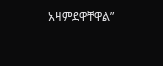አዛምደዋቸዋል”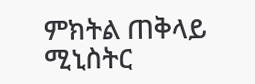ምክትል ጠቅላይ ሚኒስትር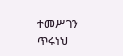ተመሥገን ጥሩነህ